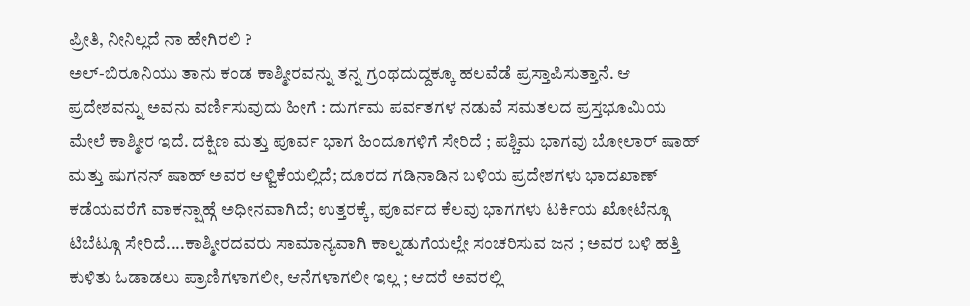ಪ್ರೀತಿ, ನೀನಿಲ್ಲದೆ ನಾ ಹೇಗಿರಲಿ ?
ಅಲ್-ಬಿರೂನಿಯು ತಾನು ಕಂಡ ಕಾಶ್ಮೀರವನ್ನು ತನ್ನ ಗ್ರಂಥದುದ್ದಕ್ಕೂ ಹಲವೆಡೆ ಪ್ರಸ್ತಾಪಿಸುತ್ತಾನೆ. ಆ ಪ್ರದೇಶವನ್ನು ಅವನು ವರ್ಣಿಸುವುದು ಹೀಗೆ : ದುರ್ಗಮ ಪರ್ವತಗಳ ನಡುವೆ ಸಮತಲದ ಪ್ರಸ್ತಭೂಮಿಯ ಮೇಲೆ ಕಾಶ್ಮೀರ ಇದೆ. ದಕ್ಷಿಣ ಮತ್ತು ಪೂರ್ವ ಭಾಗ ಹಿಂದೂಗಳಿಗೆ ಸೇರಿದೆ ; ಪಶ್ಚಿಮ ಭಾಗವು ಬೋಲಾರ್ ಷಾಹ್ ಮತ್ತು ಷುಗನನ್ ಷಾಹ್ ಅವರ ಆಳ್ವಿಕೆಯಲ್ಲಿದೆ; ದೂರದ ಗಡಿನಾಡಿನ ಬಳಿಯ ಪ್ರದೇಶಗಳು ಭಾದಖಾಣ್ ಕಡೆಯವರೆಗೆ ವಾಕನ್ಷಾಹ್ಗೆ ಅಧೀನವಾಗಿದೆ; ಉತ್ತರಕ್ಕೆ, ಪೂರ್ವದ ಕೆಲವು ಭಾಗಗಳು ಟರ್ಕಿಯ ಖೋಟೆನ್ಗೂ ಟಿಬೆಟ್ಗೂ ಸೇರಿದೆ....ಕಾಶ್ಮೀರದವರು ಸಾಮಾನ್ಯವಾಗಿ ಕಾಲ್ನಡುಗೆಯಲ್ಲೇ ಸಂಚರಿಸುವ ಜನ ; ಅವರ ಬಳಿ ಹತ್ತಿ ಕುಳಿತು ಓಡಾಡಲು ಪ್ರಾಣಿಗಳಾಗಲೀ, ಆನೆಗಳಾಗಲೀ ಇಲ್ಲ ; ಆದರೆ ಅವರಲ್ಲಿ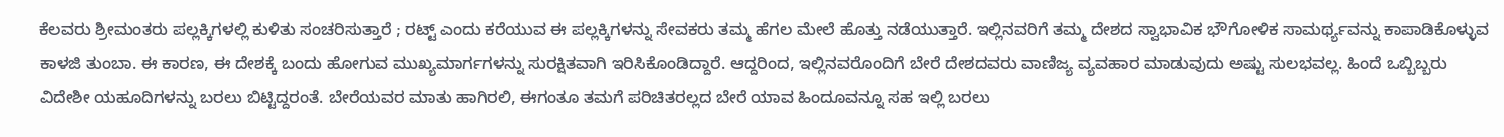ಕೆಲವರು ಶ್ರೀಮಂತರು ಪಲ್ಲಕ್ಕಿಗಳಲ್ಲಿ ಕುಳಿತು ಸಂಚರಿಸುತ್ತಾರೆ ; ರಟ್ಟ್ ಎಂದು ಕರೆಯುವ ಈ ಪಲ್ಲಕ್ಕಿಗಳನ್ನು ಸೇವಕರು ತಮ್ಮ ಹೆಗಲ ಮೇಲೆ ಹೊತ್ತು ನಡೆಯುತ್ತಾರೆ. ಇಲ್ಲಿನವರಿಗೆ ತಮ್ಮ ದೇಶದ ಸ್ವಾಭಾವಿಕ ಭೌಗೋಳಿಕ ಸಾಮರ್ಥ್ಯವನ್ನು ಕಾಪಾಡಿಕೊಳ್ಳುವ ಕಾಳಜಿ ತುಂಬಾ. ಈ ಕಾರಣ, ಈ ದೇಶಕ್ಕೆ ಬಂದು ಹೋಗುವ ಮುಖ್ಯಮಾರ್ಗಗಳನ್ನು ಸುರಕ್ಷಿತವಾಗಿ ಇರಿಸಿಕೊಂಡಿದ್ದಾರೆ. ಆದ್ದರಿಂದ, ಇಲ್ಲಿನವರೊಂದಿಗೆ ಬೇರೆ ದೇಶದವರು ವಾಣಿಜ್ಯ ವ್ಯವಹಾರ ಮಾಡುವುದು ಅಷ್ಟು ಸುಲಭವಲ್ಲ. ಹಿಂದೆ ಒಬ್ಬಿಬ್ಬರು ವಿದೇಶೀ ಯಹೂದಿಗಳನ್ನು ಬರಲು ಬಿಟ್ಟಿದ್ದರಂತೆ. ಬೇರೆಯವರ ಮಾತು ಹಾಗಿರಲಿ, ಈಗಂತೂ ತಮಗೆ ಪರಿಚಿತರಲ್ಲದ ಬೇರೆ ಯಾವ ಹಿಂದೂವನ್ನೂ ಸಹ ಇಲ್ಲಿ ಬರಲು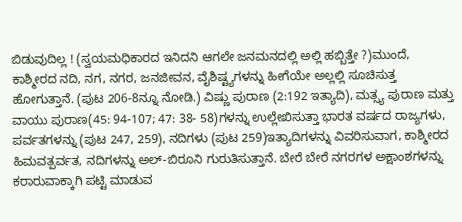ಬಿಡುವುದಿಲ್ಲ ! (ಸ್ವಯಮಧಿಕಾರದ ಇನಿದನಿ ಆಗಲೇ ಜನಮನದಲ್ಲಿ ಅಲ್ಲಿ ಹಬ್ಬಿತ್ತೇ ?)ಮುಂದೆ, ಕಾಶ್ಮೀರದ ನದಿ, ನಗ, ನಗರ, ಜನಜೀವನ, ವೈಶಿಷ್ಟ್ಯಗಳನ್ನು ಹೀಗೆಯೇ ಅಲ್ಲಲ್ಲಿ ಸೂಚಿಸುತ್ತ ಹೋಗುತ್ತಾನೆ. (ಪುಟ 206-8ನ್ನೂ ನೋಡಿ.) ವಿಷ್ಣು ಪುರಾಣ (2:192 ಇತ್ಯಾದಿ), ಮತ್ಸ್ಯ ಪುರಾಣ ಮತ್ತು ವಾಯು ಪುರಾಣ(45: 94-107; 47: 38- 58)ಗಳನ್ನು ಉಲ್ಲೇಖಿಸುತ್ತಾ ಭಾರತ ವರ್ಷದ ರಾಜ್ಯಗಳು, ಪರ್ವತಗಳನ್ನು (ಪುಟ 247, 259), ನದಿಗಳು (ಪುಟ 259)ಇತ್ಯಾದಿಗಳನ್ನು ವಿವರಿಸುವಾಗ, ಕಾಶ್ಮೀರದ ಹಿಮವತ್ಪರ್ವತ, ನದಿಗಳನ್ನು ಅಲ್-ಬಿರೂನಿ ಗುರುತಿಸುತ್ತಾನೆ. ಬೇರೆ ಬೇರೆ ನಗರಗಳ ಅಕ್ಷಾಂಶಗಳನ್ನು ಕರಾರುವಾಕ್ಕಾಗಿ ಪಟ್ಟಿ ಮಾಡುವ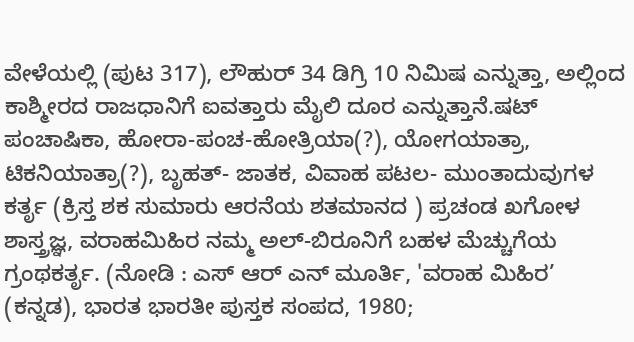ವೇಳೆಯಲ್ಲಿ (ಪುಟ 317), ಲೌಹುರ್ 34 ಡಿಗ್ರಿ 10 ನಿಮಿಷ ಎನ್ನುತ್ತಾ, ಅಲ್ಲಿಂದ ಕಾಶ್ಮೀರದ ರಾಜಧಾನಿಗೆ ಐವತ್ತಾರು ಮೈಲಿ ದೂರ ಎನ್ನುತ್ತಾನೆ.ಷಟ್ ಪಂಚಾಷಿಕಾ, ಹೋರಾ-ಪಂಚ-ಹೋತ್ರಿಯಾ(?), ಯೋಗಯಾತ್ರಾ, ಟಿಕನಿಯಾತ್ರಾ(?), ಬೃಹತ್- ಜಾತಕ, ವಿವಾಹ ಪಟಲ- ಮುಂತಾದುವುಗಳ ಕರ್ತೃ (ಕ್ರಿಸ್ತ ಶಕ ಸುಮಾರು ಆರನೆಯ ಶತಮಾನದ ) ಪ್ರಚಂಡ ಖಗೋಳ ಶಾಸ್ತ್ರಜ್ಞ, ವರಾಹಮಿಹಿರ ನಮ್ಮ ಅಲ್-ಬಿರೂನಿಗೆ ಬಹಳ ಮೆಚ್ಚುಗೆಯ ಗ್ರಂಥಕರ್ತೃ. (ನೋಡಿ : ಎಸ್ ಆರ್ ಎನ್ ಮೂರ್ತಿ, 'ವರಾಹ ಮಿಹಿರ’ (ಕನ್ನಡ), ಭಾರತ ಭಾರತೀ ಪುಸ್ತಕ ಸಂಪದ, 1980;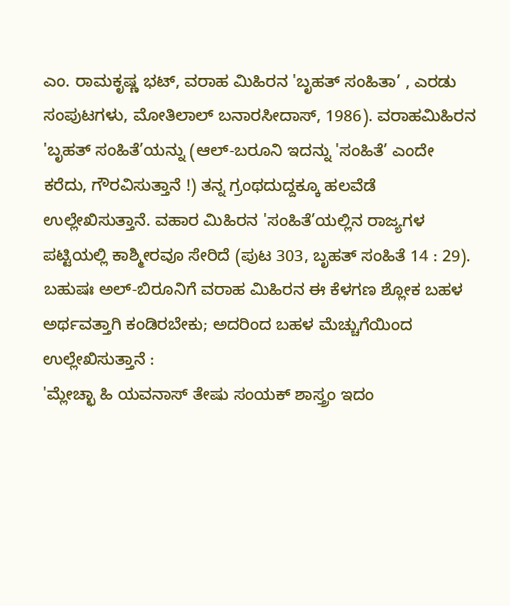ಎಂ. ರಾಮಕೃಷ್ಣ ಭಟ್, ವರಾಹ ಮಿಹಿರನ 'ಬೃಹತ್ ಸಂಹಿತಾ’ , ಎರಡು ಸಂಪುಟಗಳು, ಮೋತಿಲಾಲ್ ಬನಾರಸೀದಾಸ್, 1986). ವರಾಹಮಿಹಿರನ 'ಬೃಹತ್ ಸಂಹಿತೆ’ಯನ್ನು (ಆಲ್-ಬರೂನಿ ಇದನ್ನು 'ಸಂಹಿತೆ’ ಎಂದೇ ಕರೆದು, ಗೌರವಿಸುತ್ತಾನೆ !) ತನ್ನ ಗ್ರಂಥದುದ್ದಕ್ಕೂ ಹಲವೆಡೆ ಉಲ್ಲೇಖಿಸುತ್ತಾನೆ. ವಹಾರ ಮಿಹಿರನ 'ಸಂಹಿತೆ’ಯಲ್ಲಿನ ರಾಜ್ಯಗಳ ಪಟ್ಟಿಯಲ್ಲಿ ಕಾಶ್ಮೀರವೂ ಸೇರಿದೆ (ಪುಟ 303, ಬೃಹತ್ ಸಂಹಿತೆ 14 : 29). ಬಹುಷಃ ಅಲ್-ಬಿರೂನಿಗೆ ವರಾಹ ಮಿಹಿರನ ಈ ಕೆಳಗಣ ಶ್ಲೋಕ ಬಹಳ ಅರ್ಥವತ್ತಾಗಿ ಕಂಡಿರಬೇಕು; ಅದರಿಂದ ಬಹಳ ಮೆಚ್ಚುಗೆಯಿಂದ ಉಲ್ಲೇಖಿಸುತ್ತಾನೆ :
'ಮ್ಲೇಚ್ಛಾ ಹಿ ಯವನಾಸ್ ತೇಷು ಸಂಯಕ್ ಶಾಸ್ತ್ರಂ ಇದಂ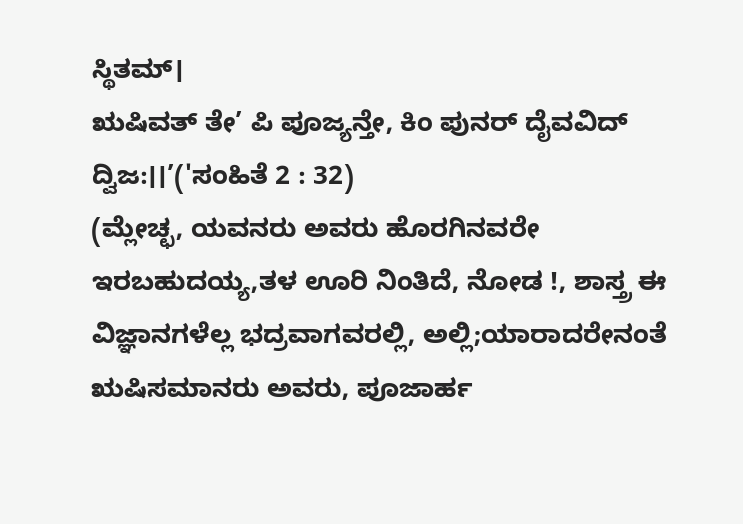ಸ್ಥಿತಮ್।
ಋಷಿವತ್ ತೇ’ ಪಿ ಪೂಜ್ಯನ್ತೇ, ಕಿಂ ಪುನರ್ ದೈವವಿದ್ ದ್ವಿಜ:।।’('ಸಂಹಿತೆ 2 : 32)
(ಮ್ಲೇಚ್ಛ, ಯವನರು ಅವರು ಹೊರಗಿನವರೇ ಇರಬಹುದಯ್ಯ,ತಳ ಊರಿ ನಿಂತಿದೆ, ನೋಡ !, ಶಾಸ್ತ್ರ ಈ ವಿಜ್ಞಾನಗಳೆಲ್ಲ ಭದ್ರವಾಗವರಲ್ಲಿ, ಅಲ್ಲಿ;ಯಾರಾದರೇನಂತೆ ಋಷಿಸಮಾನರು ಅವರು, ಪೂಜಾರ್ಹ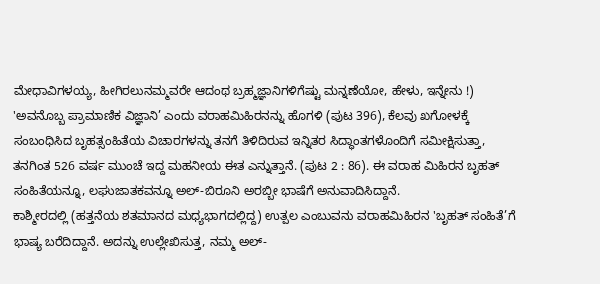ಮೇಧಾವಿಗಳಯ್ಯ, ಹೀಗಿರಲುನಮ್ಮವರೇ ಆದಂಥ ಬ್ರಹ್ಮಜ್ಞಾನಿಗಳಿಗೆಷ್ಟು ಮನ್ನಣೆಯೋ, ಹೇಳು, ಇನ್ನೇನು !)
'ಅವನೊಬ್ಬ ಪ್ರಾಮಾಣಿಕ ವಿಜ್ಞಾನಿ’ ಎಂದು ವರಾಹಮಿಹಿರನನ್ನು ಹೊಗಳಿ (ಪುಟ 396), ಕೆಲವು ಖಗೋಳಕ್ಕೆ ಸಂಬಂಧಿಸಿದ ಬೃಹತ್ಸಂಹಿತೆಯ ವಿಚಾರಗಳನ್ನು ತನಗೆ ತಿಳಿದಿರುವ ಇನ್ನಿತರ ಸಿದ್ಧಾಂತಗಳೊಂದಿಗೆ ಸಮೀಕ್ಷಿಸುತ್ತಾ, ತನಗಿಂತ 526 ವರ್ಷ ಮುಂಚೆ ಇದ್ದ ಮಹನೀಯ ಈತ ಎನ್ನುತ್ತಾನೆ. (ಪುಟ 2 : 86). ಈ ವರಾಹ ಮಿಹಿರನ ಬೃಹತ್ ಸಂಹಿತೆಯನ್ನೂ, ಲಘುಜಾತಕವನ್ನೂ ಅಲ್-ಬಿರೂನಿ ಅರಬ್ಬೀ ಭಾಷೆಗೆ ಅನುವಾದಿಸಿದ್ದಾನೆ.
ಕಾಶ್ಮೀರದಲ್ಲಿ (ಹತ್ತನೆಯ ಶತಮಾನದ ಮಧ್ಯಭಾಗದಲ್ಲಿದ್ದ) ಉತ್ಪಲ ಎಂಬುವನು ವರಾಹಮಿಹಿರನ 'ಬೃಹತ್ ಸಂಹಿತೆ’ಗೆ ಭಾಷ್ಯ ಬರೆದಿದ್ದಾನೆ. ಅದನ್ನು ಉಲ್ಲೇಖಿಸುತ್ತ, ನಮ್ಮ ಅಲ್-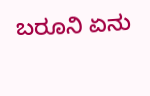ಬರೂನಿ ಏನು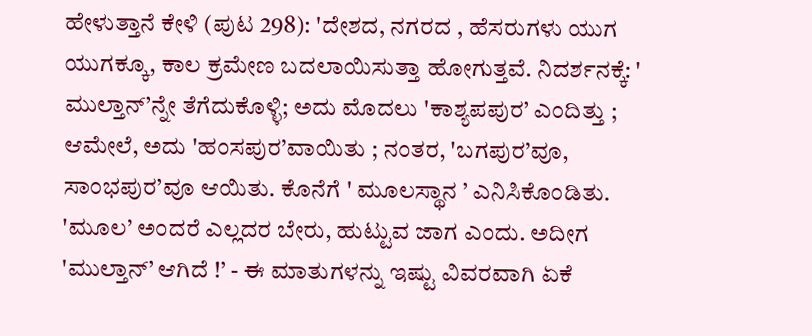ಹೇಳುತ್ತಾನೆ ಕೇಳಿ (ಪುಟ 298): 'ದೇಶದ, ನಗರದ , ಹೆಸರುಗಳು ಯುಗ ಯುಗಕ್ಕೂ, ಕಾಲ ಕ್ರಮೇಣ ಬದಲಾಯಿಸುತ್ತಾ ಹೋಗುತ್ತವೆ. ನಿದರ್ಶನಕ್ಕೆ: ' ಮುಲ್ತಾನ್’ನ್ನೇ ತೆಗೆದುಕೊಳ್ಳಿ; ಅದು ಮೊದಲು 'ಕಾಶ್ಯಪಪುರ’ ಎಂದಿತ್ತು ; ಆಮೇಲೆ, ಅದು 'ಹಂಸಪುರ’ವಾಯಿತು ; ನಂತರ, 'ಬಗಪುರ’ವೂ, ಸಾಂಭಪುರ’ವೂ ಆಯಿತು. ಕೊನೆಗೆ ' ಮೂಲಸ್ಥಾನ ’ ಎನಿಸಿಕೊಂಡಿತು. 'ಮೂಲ’ ಅಂದರೆ ಎಲ್ಲದರ ಬೇರು, ಹುಟ್ಟುವ ಜಾಗ ಎಂದು. ಅದೀಗ 'ಮುಲ್ತಾನ್’ ಆಗಿದೆ !’ - ಈ ಮಾತುಗಳನ್ನು ಇಷ್ಟು ವಿವರವಾಗಿ ಏಕೆ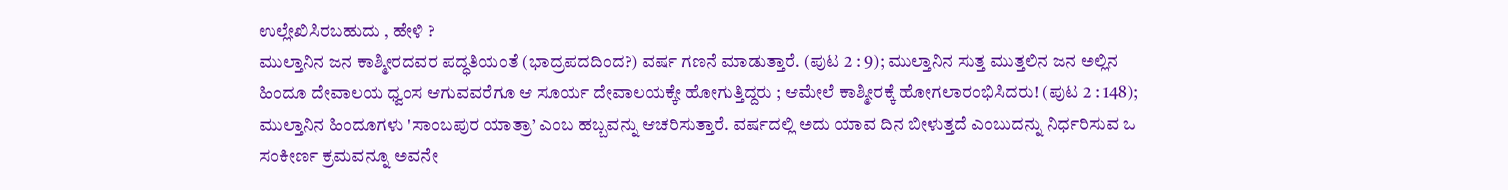ಉಲ್ಲೇಖಿಸಿರಬಹುದು , ಹೇಳಿ ?
ಮುಲ್ತಾನಿನ ಜನ ಕಾಶ್ಮೀರದವರ ಪದ್ಧತಿಯಂತೆ (ಭಾದ್ರಪದದಿಂದ?) ವರ್ಷ ಗಣನೆ ಮಾಡುತ್ತಾರೆ. (ಪುಟ 2 : 9); ಮುಲ್ತಾನಿನ ಸುತ್ತ ಮುತ್ತಲಿನ ಜನ ಅಲ್ಲಿನ ಹಿಂದೂ ದೇವಾಲಯ ಧ್ವಂಸ ಆಗುವವರೆಗೂ ಆ ಸೂರ್ಯ ದೇವಾಲಯಕ್ಕೇ ಹೋಗುತ್ತಿದ್ದರು ; ಆಮೇಲೆ ಕಾಶ್ಮೀರಕ್ಕೆ ಹೋಗಲಾರಂಭಿಸಿದರು! (ಪುಟ 2 : 148); ಮುಲ್ತಾನಿನ ಹಿಂದೂಗಳು 'ಸಾಂಬಪುರ ಯಾತ್ರಾ’ ಎಂಬ ಹಬ್ಬವನ್ನು ಆಚರಿಸುತ್ತಾರೆ. ವರ್ಷದಲ್ಲಿ ಅದು ಯಾವ ದಿನ ಬೀಳುತ್ತದೆ ಎಂಬುದನ್ನು ನಿರ್ಧರಿಸುವ ಒ ಸಂಕೀರ್ಣ ಕ್ರಮವನ್ನೂ ಅವನೇ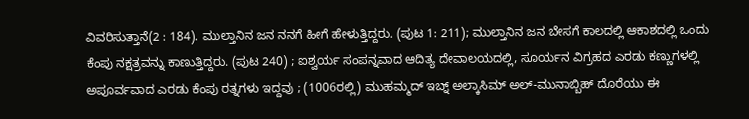ವಿವರಿಸುತ್ತಾನೆ(2 : 184). ಮುಲ್ತಾನಿನ ಜನ ನನಗೆ ಹೀಗೆ ಹೇಳುತ್ತಿದ್ದರು. (ಪುಟ 1: 211); ಮುಲ್ತಾನಿನ ಜನ ಬೇಸಗೆ ಕಾಲದಲ್ಲಿ ಆಕಾಶದಲ್ಲಿ ಒಂದು ಕೆಂಪು ನಕ್ಷತ್ರವನ್ನು ಕಾಣುತ್ತಿದ್ದರು. (ಪುಟ 240) ; ಐಶ್ವರ್ಯ ಸಂಪನ್ನವಾದ ಆದಿತ್ಯ ದೇವಾಲಯದಲ್ಲಿ, ಸೂರ್ಯನ ವಿಗ್ರಹದ ಎರಡು ಕಣ್ಣುಗಳಲ್ಲಿ ಅಪೂರ್ವವಾದ ಎರಡು ಕೆಂಪು ರತ್ನಗಳು ಇದ್ದವು ; (1006ರಲ್ಲಿ) ಮುಹಮ್ಮದ್ ಇಬ್ನ್ ಅಲ್ಕಾಸಿಮ್ ಅಲ್-ಮುನಾಬ್ಬಿಹ್ ದೊರೆಯು ಈ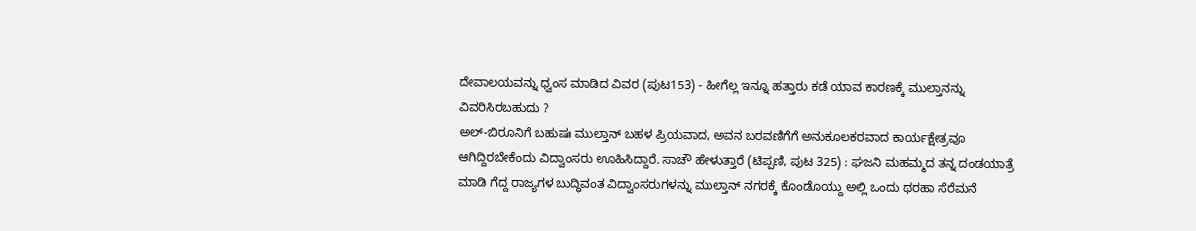ದೇವಾಲಯವನ್ನು ಧ್ವಂಸ ಮಾಡಿದ ವಿವರ (ಪುಟ153) - ಹೀಗೆಲ್ಲ ಇನ್ನೂ ಹತ್ತಾರು ಕಡೆ ಯಾವ ಕಾರಣಕ್ಕೆ ಮುಲ್ತಾನನ್ನು ವಿವರಿಸಿರಬಹುದು ?
ಅಲ್-ಬಿರೂನಿಗೆ ಬಹುಷಃ ಮುಲ್ತಾನ್ ಬಹಳ ಪ್ರಿಯವಾದ, ಅವನ ಬರವಣಿಗೆಗೆ ಅನುಕೂಲಕರವಾದ ಕಾರ್ಯಕ್ಷೇತ್ರವೂ ಆಗಿದ್ದಿರಬೇಕೆಂದು ವಿದ್ವಾಂಸರು ಊಹಿಸಿದ್ದಾರೆ. ಸಾಚೌ ಹೇಳುತ್ತಾರೆ (ಟಿಪ್ಪಣಿ, ಪುಟ 325) : ಘಜನಿ ಮಹಮ್ಮದ ತನ್ನ ದಂಡಯಾತ್ರೆ ಮಾಡಿ ಗೆದ್ದ ರಾಜ್ಯಗಳ ಬುದ್ಧಿವಂತ ವಿದ್ವಾಂಸರುಗಳನ್ನು ಮುಲ್ತಾನ್ ನಗರಕ್ಕೆ ಕೊಂಡೊಯ್ದು ಅಲ್ಲಿ ಒಂದು ಥರಹಾ ಸೆರೆಮನೆ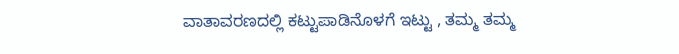ವಾತಾವರಣದಲ್ಲಿ ಕಟ್ಟುಪಾಡಿನೊಳಗೆ ಇಟ್ಟು , ತಮ್ಮ ತಮ್ಮ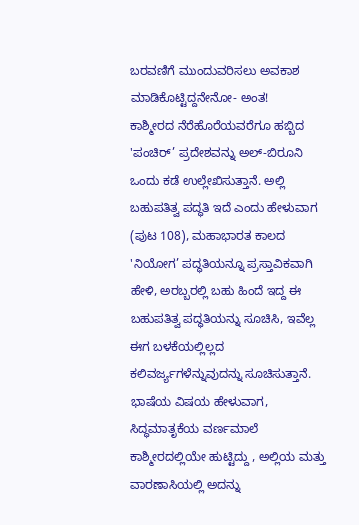ಬರವಣಿಗೆ ಮುಂದುವರಿಸಲು ಅವಕಾಶ ಮಾಡಿಕೊಟ್ಟಿದ್ದನೇನೋ- ಅಂತ!
ಕಾಶ್ಮೀರದ ನೆರೆಹೊರೆಯವರೆಗೂ ಹಬ್ಬಿದ 'ಪಂಚಿರ್’ ಪ್ರದೇಶವನ್ನು ಅಲ್-ಬಿರೂನಿ ಒಂದು ಕಡೆ ಉಲ್ಲೇಖಿಸುತ್ತಾನೆ. ಅಲ್ಲಿ ಬಹುಪತಿತ್ವ ಪದ್ಧತಿ ಇದೆ ಎಂದು ಹೇಳುವಾಗ (ಪುಟ 108), ಮಹಾಭಾರತ ಕಾಲದ 'ನಿಯೋಗ’ ಪದ್ಧತಿಯನ್ನೂ ಪ್ರಸ್ತಾವಿಕವಾಗಿ ಹೇಳಿ, ಅರಬ್ಬರಲ್ಲಿ ಬಹು ಹಿಂದೆ ಇದ್ದ ಈ ಬಹುಪತಿತ್ವ ಪದ್ಧತಿಯನ್ನು ಸೂಚಿಸಿ, ಇವೆಲ್ಲ ಈಗ ಬಳಕೆಯಲ್ಲಿಲ್ಲದ ಕಲಿವರ್ಜ್ಯಗಳೆನ್ನುವುದನ್ನು ಸೂಚಿಸುತ್ತಾನೆ.
ಭಾಷೆಯ ವಿಷಯ ಹೇಳುವಾಗ, ಸಿದ್ಧಮಾತೃಕೆಯ ವರ್ಣಮಾಲೆ ಕಾಶ್ಮೀರದಲ್ಲಿಯೇ ಹುಟ್ಟಿದ್ದು , ಅಲ್ಲಿಯ ಮತ್ತು ವಾರಣಾಸಿಯಲ್ಲಿ ಅದನ್ನು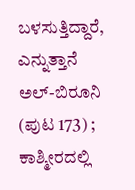ಬಳಸುತ್ತಿದ್ದಾರೆ, ಎನ್ನುತ್ತಾನೆ ಅಲ್-ಬಿರೂನಿ (ಪುಟ 173) ; ಕಾಶ್ಮೀರದಲ್ಲಿ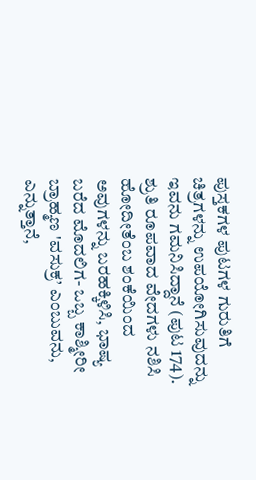ಪುಸ್ತಕಗಳ ಪುಟಗಳ ಗುರುತಿಗೆ ಚಿತ್ರಗಳನ್ನು ಉಪಯೋಗಿಸುವುದನ್ನು ಇವನು ಗಮನಿಸಿದ್ದಾನೆ (ಪುಟ 174). ಶ್ರುತಿ ರೂಪವಾದ ವೇದಗಳು ನಶಿಸಿ ಹೋದೀತೆಂಬ ಶಂಕೆಯಿಂದ ಅವುಗಳನ್ನು ಬರಹಕ್ಕಿಳಿಸಿ, ಭಾಷ್ಯ ಬರೆದ ಮೊದಲಿಗ- ಒಬ್ಬ ಕಾಶ್ಮೀರೀ ಬ್ರಾಹ್ಮಣ 'ವಸುಕ್ರ’ ಎಂಬುವನು, ಎನ್ನುತ್ತಾನೆ,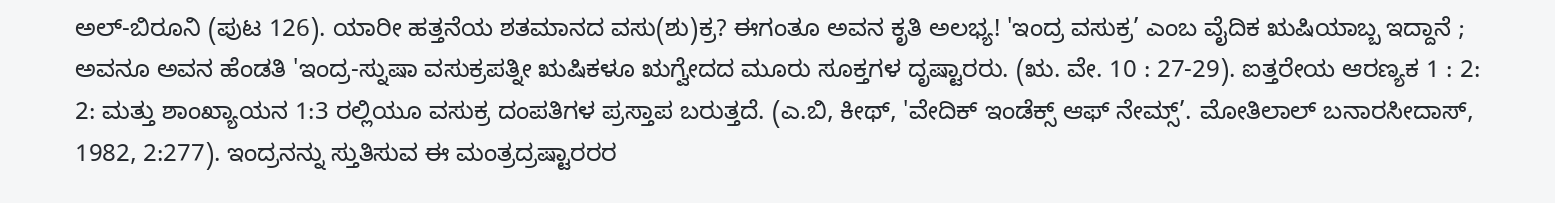ಅಲ್-ಬಿರೂನಿ (ಪುಟ 126). ಯಾರೀ ಹತ್ತನೆಯ ಶತಮಾನದ ವಸು(ಶು)ಕ್ರ? ಈಗಂತೂ ಅವನ ಕೃತಿ ಅಲಭ್ಯ! 'ಇಂದ್ರ ವಸುಕ್ರ’ ಎಂಬ ವೈದಿಕ ಋಷಿಯಾಬ್ಬ ಇದ್ದಾನೆ ; ಅವನೂ ಅವನ ಹೆಂಡತಿ 'ಇಂದ್ರ-ಸ್ನುಷಾ ವಸುಕ್ರಪತ್ನೀ ಋಷಿಕಳೂ ಋಗ್ವೇದದ ಮೂರು ಸೂಕ್ತಗಳ ದೃಷ್ಟಾರರು. (ಋ. ವೇ. 10 : 27-29). ಐತ್ತರೇಯ ಆರಣ್ಯಕ 1 : 2: 2: ಮತ್ತು ಶಾಂಖ್ಯಾಯನ 1:3 ರಲ್ಲಿಯೂ ವಸುಕ್ರ ದಂಪತಿಗಳ ಪ್ರಸ್ತಾಪ ಬರುತ್ತದೆ. (ಎ.ಬಿ, ಕೀಥ್, 'ವೇದಿಕ್ ಇಂಡೆಕ್ಸ್ ಆಫ್ ನೇಮ್ಸ್’. ಮೋತಿಲಾಲ್ ಬನಾರಸೀದಾಸ್, 1982, 2:277). ಇಂದ್ರನನ್ನು ಸ್ತುತಿಸುವ ಈ ಮಂತ್ರದ್ರಷ್ಟಾರರರ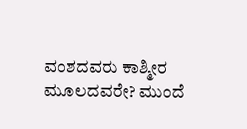ವಂಶದವರು ಕಾಶ್ಮೀರ ಮೂಲದವರೇ? ಮುಂದೆ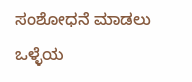ಸಂಶೋಧನೆ ಮಾಡಲು ಒಳ್ಳೆಯ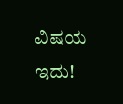ವಿಷಯ ಇದು!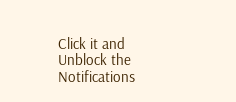Click it and Unblock the Notifications